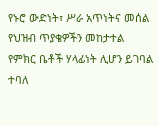የኑሮ ውድነት፣ ሥራ አጥነትና መሰል የህዝብ ጥያቄዎችን መከታተል የምክር ቤቶች ሃላፊነት ሊሆን ይገባል ተባለ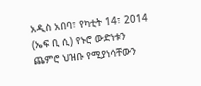አዲስ አበባ፣ የካቲት 14፣ 2014 (ኤፍ ቢ ሲ) የኑሮ ውድነቱን ጨምሮ ህዝቡ የሚያነሳቸውን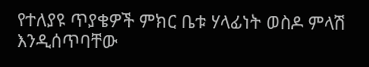የተለያዩ ጥያቄዎች ምክር ቤቱ ሃላፊነት ወስዶ ምላሽ እንዲሰጥባቸው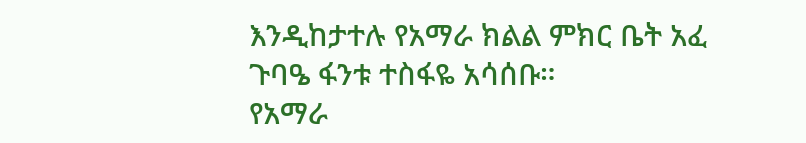እንዲከታተሉ የአማራ ክልል ምክር ቤት አፈ ጉባዔ ፋንቱ ተስፋዬ አሳሰቡ።
የአማራ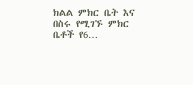ክልል ምክር ቤት እና በስሩ የሚገኙ ምክር ቤቶች የ6…